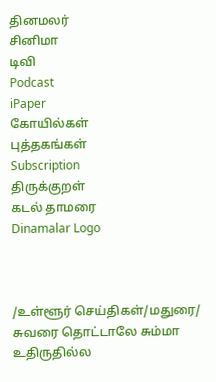தினமலர்
சினிமா
டிவி
Podcast
iPaper
கோயில்கள்
புத்தகங்கள்
Subscription
திருக்குறள்
கடல் தாமரை
Dinamalar Logo



/உள்ளூர் செய்திகள்/மதுரை/ சுவரை தொட்டாலே சும்மா உதிருதில்ல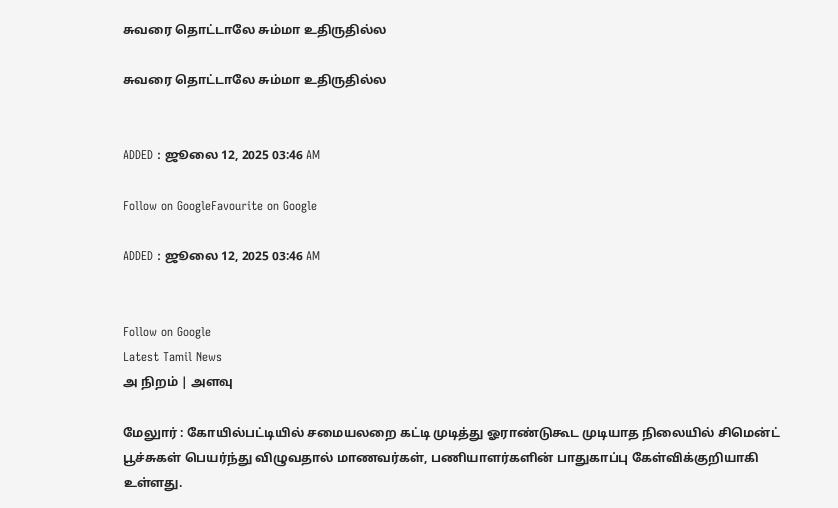சுவரை தொட்டாலே சும்மா உதிருதில்ல

சுவரை தொட்டாலே சும்மா உதிருதில்ல


ADDED : ஜூலை 12, 2025 03:46 AM

Follow on GoogleFavourite on Google

ADDED : ஜூலை 12, 2025 03:46 AM


Follow on Google
Latest Tamil News
அ நிறம் | அளவு

மேலுார் : கோயில்பட்டியில் சமையலறை கட்டி முடித்து ஓராண்டுகூட முடியாத நிலையில் சிமென்ட் பூச்சுகள் பெயர்ந்து விழுவதால் மாணவர்கள், பணியாளர்களின் பாதுகாப்பு கேள்விக்குறியாகி உள்ளது.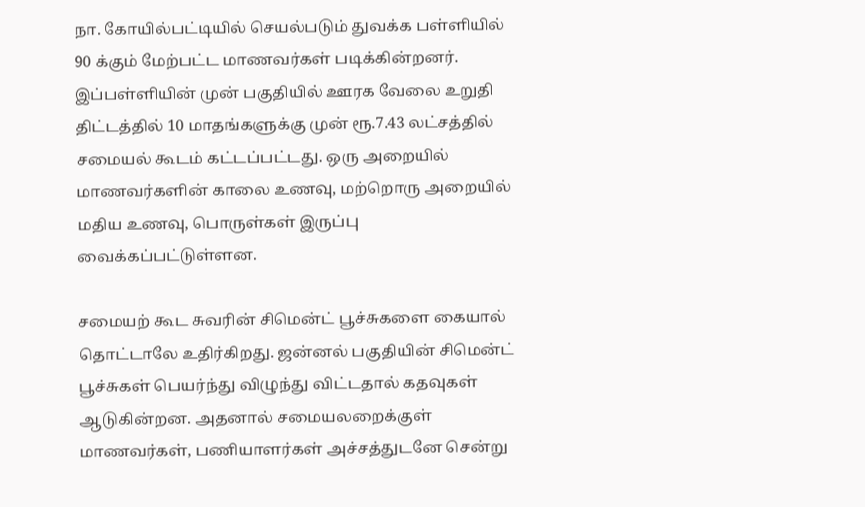நா. கோயில்பட்டியில் செயல்படும் துவக்க பள்ளியில் 90 க்கும் மேற்பட்ட மாணவர்கள் படிக்கின்றனர். இப்பள்ளியின் முன் பகுதியில் ஊரக வேலை உறுதி திட்டத்தில் 10 மாதங்களுக்கு முன் ரூ.7.43 லட்சத்தில் சமையல் கூடம் கட்டப்பட்டது. ஒரு அறையில் மாணவர்களின் காலை உணவு, மற்றொரு அறையில் மதிய உணவு, பொருள்கள் இருப்பு வைக்கப்பட்டுள்ளன.

சமையற் கூட சுவரின் சிமென்ட் பூச்சுகளை கையால் தொட்டாலே உதிர்கிறது. ஜன்னல் பகுதியின் சிமென்ட் பூச்சுகள் பெயர்ந்து விழுந்து விட்டதால் கதவுகள் ஆடுகின்றன. அதனால் சமையலறைக்குள் மாணவர்கள், பணியாளர்கள் அச்சத்துடனே சென்று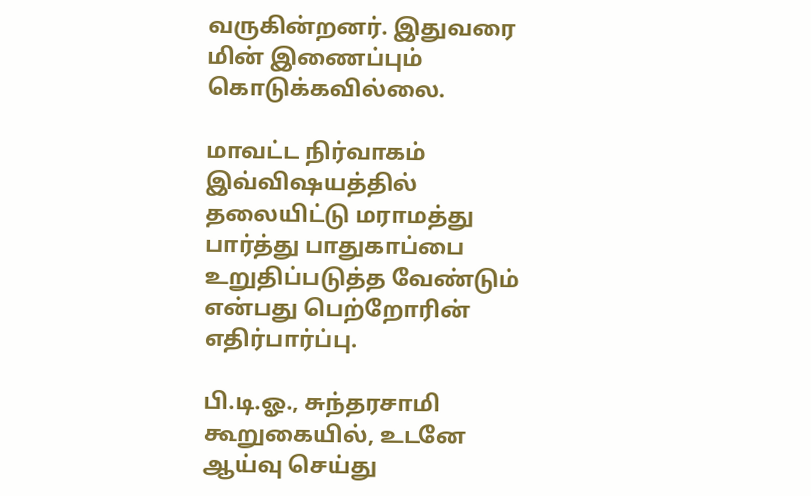வருகின்றனர். இதுவரை மின் இணைப்பும் கொடுக்கவில்லை.

மாவட்ட நிர்வாகம் இவ்விஷயத்தில் தலையிட்டு மராமத்து பார்த்து பாதுகாப்பை உறுதிப்படுத்த வேண்டும் என்பது பெற்றோரின் எதிர்பார்ப்பு.

பி.டி.ஓ., சுந்தரசாமி கூறுகையில், உடனே ஆய்வு செய்து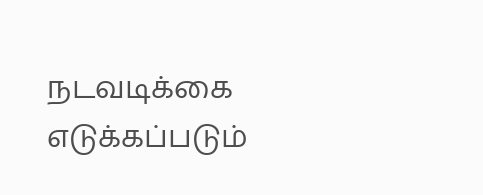நடவடிக்கை எடுக்கப்படும்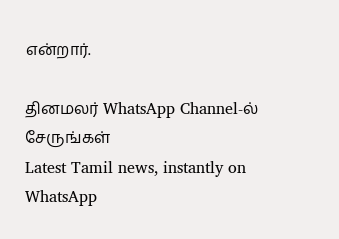என்றார்.

தினமலர் WhatsApp Channel-ல் சேருங்கள்
Latest Tamil news, instantly on WhatsApp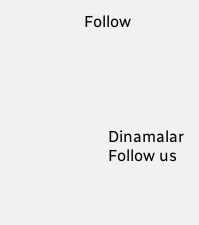Follow





      Dinamalar
      Follow us